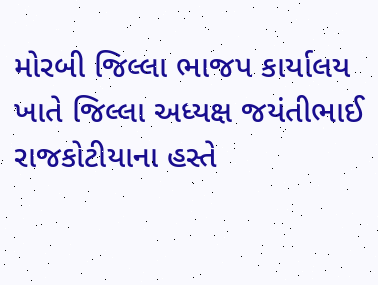મોરબી જિલ્લા ભાજપ કાર્યાલય ખાતે જિલ્લા અધ્યક્ષ જયંતીભાઈ રાજકોટીયાના હસ્તે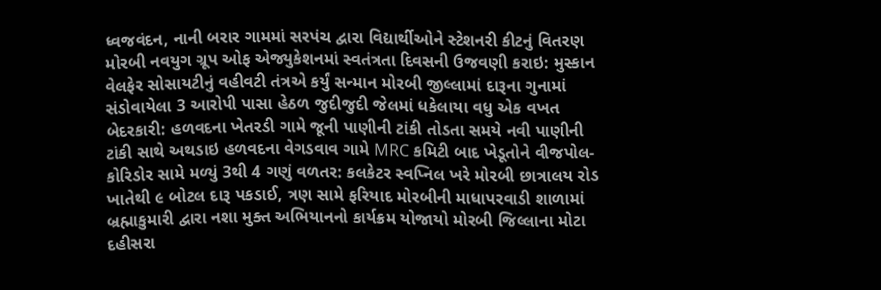ધ્વજવંદન, નાની બરાર ગામમાં સરપંચ દ્વારા વિદ્યાર્થીઓને સ્ટેશનરી કીટનું વિતરણ મોરબી નવયુગ ગ્રૂપ ઓફ એજ્યુકેશનમાં સ્વતંત્રતા દિવસની ઉજવણી કરાઇ: મુસ્કાન વેલફેર સોસાયટીનું વહીવટી તંત્રએ કર્યું સન્માન મોરબી જીલ્લામાં દારૂના ગુનામાં સંડોવાયેલા 3 આરોપી પાસા હેઠળ જુદીજુદી જેલમાં ધકેલાયા વધુ એક વખત બેદરકારી: હળવદના ખેતરડી ગામે જૂની પાણીની ટાંકી તોડતા સમયે નવી પાણીની ટાંકી સાથે અથડાઇ હળવદના વેગડવાવ ગામે MRC કમિટી બાદ ખેડૂતોને વીજપોલ-કોરિડોર સામે મળ્યું 3થી 4 ગણું વળતર: કલકેટર સ્વપ્નિલ ખરે મોરબી છાત્રાલય રોડ ખાતેથી ૯ બોટલ દારૂ પકડાઈ, ત્રણ સામે ફરિયાદ મોરબીની માધાપરવાડી શાળામાં બ્રહ્માકુમારી દ્વારા નશા મુક્ત અભિયાનનો કાર્યક્રમ યોજાયો મોરબી જિલ્લાના મોટા દહીસરા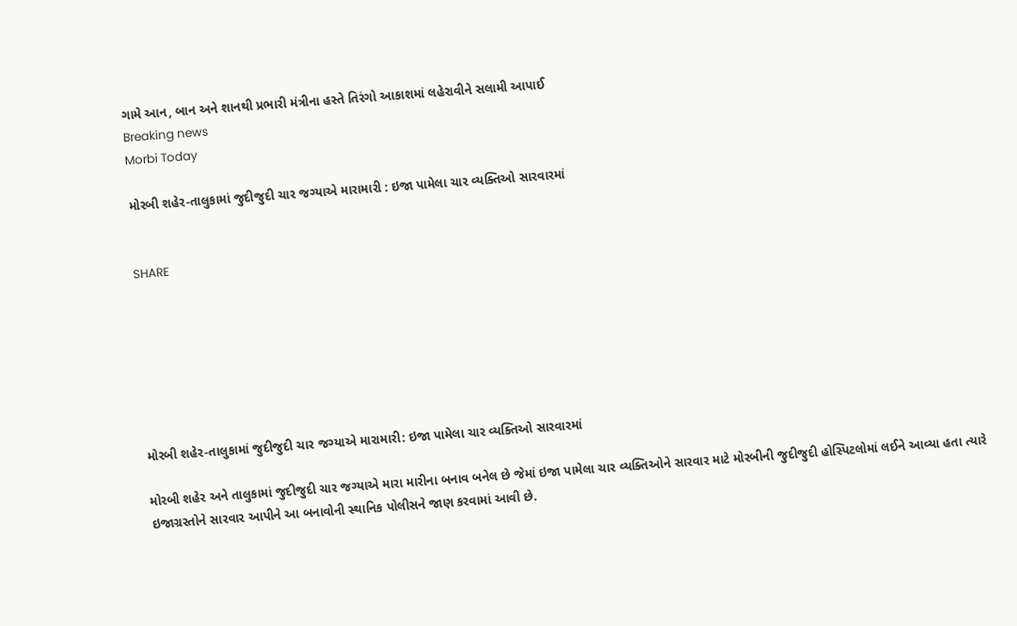ગામે આન, બાન અને શાનથી પ્રભારી મંત્રીના હસ્તે તિરંગો આકાશમાં લહેરાવીને સલામી આપાઈ
Breaking news
Morbi Today

મોરબી શહેર-તાલુકામાં જુદીજુદી ચાર જગ્યાએ મારામારી : ઇજા પામેલા ચાર વ્યક્તિઓ સારવારમાં


SHARE







મોરબી શહેર-તાલુકામાં જુદીજુદી ચાર જગ્યાએ મારામારી: ઇજા પામેલા ચાર વ્યક્તિઓ સારવારમાં

મોરબી શહેર અને તાલુકામાં જુદીજુદી ચાર જગ્યાએ મારા મારીના બનાવ બનેલ છે જેમાં ઇજા પામેલા ચાર વ્યક્તિઓને સારવાર માટે મોરબીની જુદીજુદી હોસ્પિટલોમાં લઈને આવ્યા હતા ત્યારે ઇજાગ્રસ્તોને સારવાર આપીને આ બનાવોની સ્થાનિક પોલીસને જાણ કરવામાં આવી છે.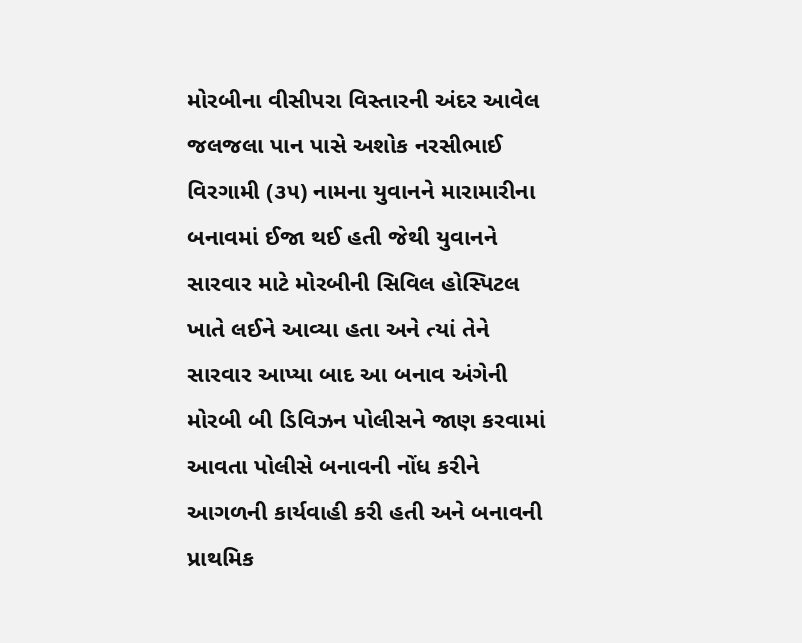મોરબીના વીસીપરા વિસ્તારની અંદર આવેલ જલજલા પાન પાસે અશોક નરસીભાઈ વિરગામી (૩૫) નામના યુવાનને મારામારીના બનાવમાં ઈજા થઈ હતી જેથી યુવાનને સારવાર માટે મોરબીની સિવિલ હોસ્પિટલ ખાતે લઈને આવ્યા હતા અને ત્યાં તેને સારવાર આપ્યા બાદ આ બનાવ અંગેની મોરબી બી ડિવિઝન પોલીસને જાણ કરવામાં આવતા પોલીસે બનાવની નોંધ કરીને આગળની કાર્યવાહી કરી હતી અને બનાવની પ્રાથમિક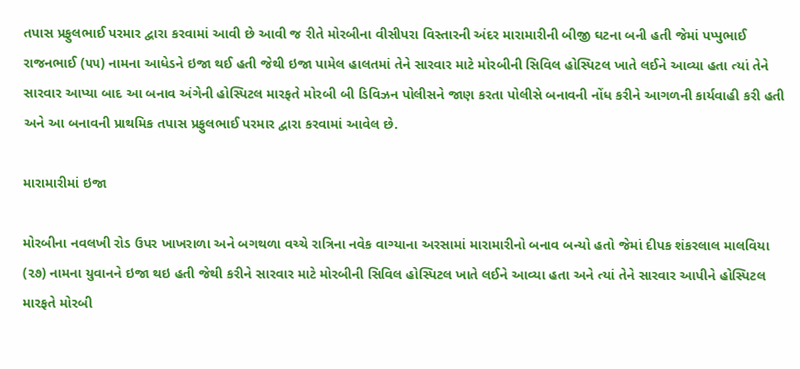તપાસ પ્રફુલભાઈ પરમાર દ્વારા કરવામાં આવી છે આવી જ રીતે મોરબીના વીસીપરા વિસ્તારની અંદર મારામારીની બીજી ઘટના બની હતી જેમાં પપ્પુભાઈ રાજનભાઈ (૫૫) નામના આધેડને ઇજા થઈ હતી જેથી ઇજા પામેલ હાલતમાં તેને સારવાર માટે મોરબીની સિવિલ હોસ્પિટલ ખાતે લઈને આવ્યા હતા ત્યાં તેને સારવાર આપ્યા બાદ આ બનાવ અંગેની હોસ્પિટલ મારફતે મોરબી બી ડિવિઝન પોલીસને જાણ કરતા પોલીસે બનાવની નોંધ કરીને આગળની કાર્યવાહી કરી હતી અને આ બનાવની પ્રાથમિક તપાસ પ્રફુલભાઈ પરમાર દ્વારા કરવામાં આવેલ છે.

મારામારીમાં ઇજા

મોરબીના નવલખી રોડ ઉપર ખાખરાળા અને બગથળા વચ્ચે રાત્રિના નવેક વાગ્યાના અરસામાં મારામારીનો બનાવ બન્યો હતો જેમાં દીપક શંકરલાલ માલવિયા (૨૭) નામના યુવાનને ઇજા થઇ હતી જેથી કરીને સારવાર માટે મોરબીની સિવિલ હોસ્પિટલ ખાતે લઈને આવ્યા હતા અને ત્યાં તેને સારવાર આપીને હોસ્પિટલ મારફતે મોરબી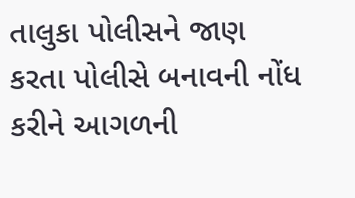તાલુકા પોલીસને જાણ કરતા પોલીસે બનાવની નોંધ કરીને આગળની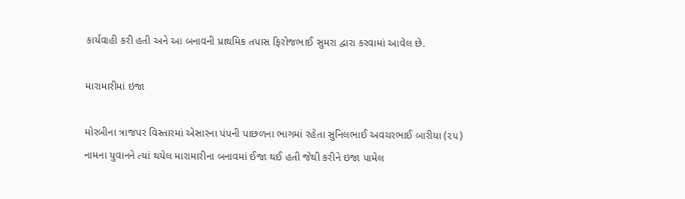કાર્યવાહી કરી હતી અને આ બનાવની પ્રાથમિક તપાસ ફિરોજભાઈ સુમરા દ્વારા કરવામાં આવેલ છે.

મારામારીમાં ઇજા

મોરબીના ત્રાજપર વિસ્તારમાં એસારના પંપની પાછળના ભાગમાં રહેતા સુનિલભાઈ અવચરભાઈ બારીયા (૨૫) નામના યુવાનને ત્યાં થયેલ મારામારીના બનાવમાં ઈજા થઈ હતી જેથી કરીને ઇજા પામેલ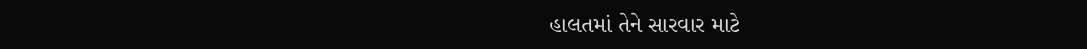હાલતમાં તેને સારવાર માટે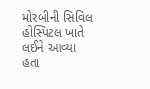મોરબીની સિવિલ હોસ્પિટલ ખાતે લઈને આવ્યા હતા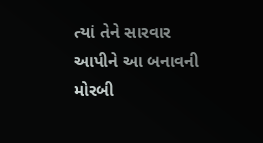ત્યાં તેને સારવાર આપીને આ બનાવની મોરબી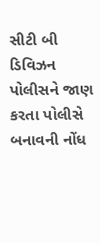સીટી બી ડિવિઝન પોલીસને જાણ કરતા પોલીસે બનાવની નોંધ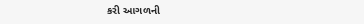કરી આગળની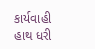કાર્યવાહી હાથ ધરી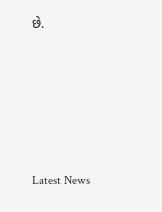છે.






Latest News